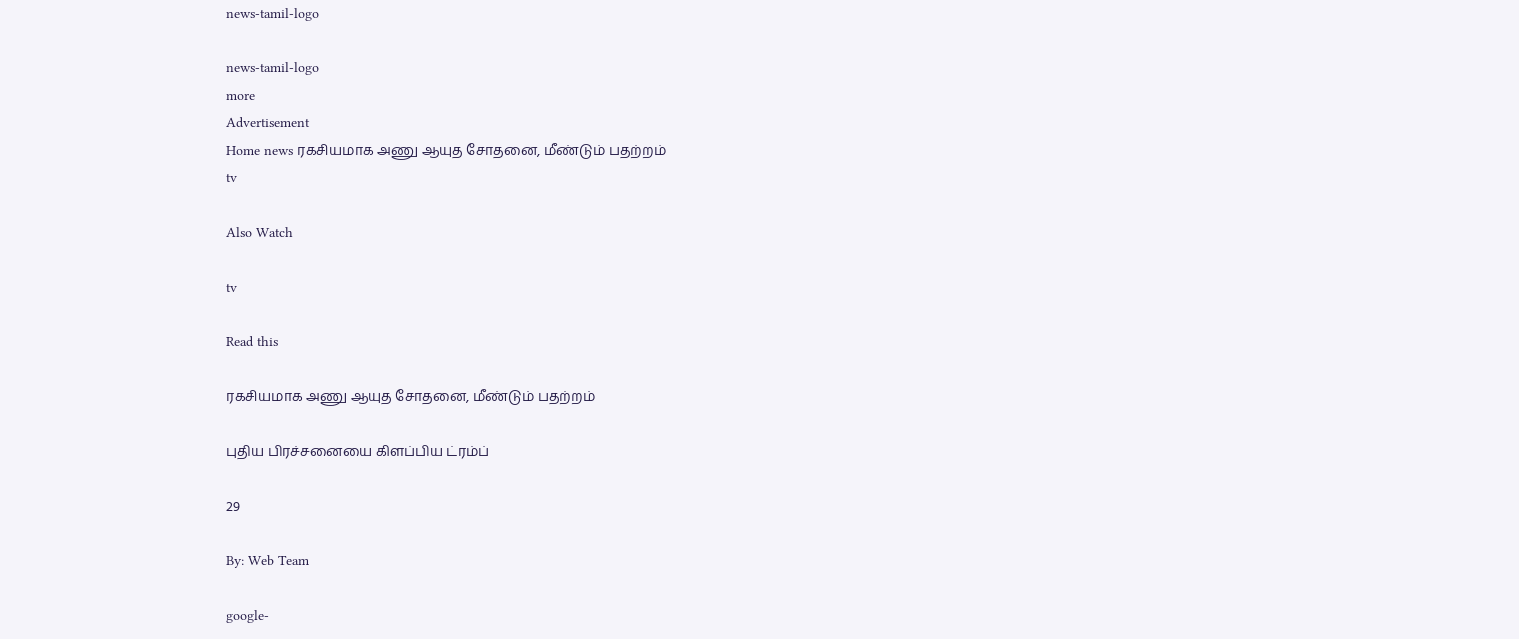news-tamil-logo

news-tamil-logo
more
Advertisement
Home news ரகசியமாக அணு ஆயுத சோதனை, மீண்டும் பதற்றம்
tv

Also Watch

tv

Read this

ரகசியமாக அணு ஆயுத சோதனை, மீண்டும் பதற்றம்

புதிய பிரச்சனையை கிளப்பிய ட்ரம்ப்

29

By: Web Team

google-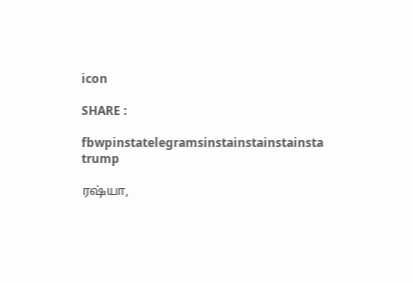icon

SHARE :

fbwpinstatelegramsinstainstainstainsta
trump

ரஷ்யா,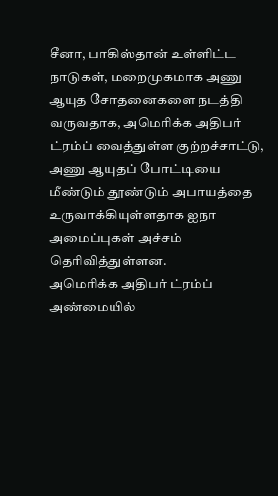சீனா, பாகிஸ்தான் உள்ளிட்ட நாடுகள், மறைமுகமாக அணு ஆயுத சோதனைகளை நடத்தி வருவதாக, அமெரிக்க அதிபர் ட்ரம்ப் வைத்துள்ள குற்றச்சாட்டு, அணு ஆயுதப் போட்டியை மீண்டும் தூண்டும் அபாயத்தை உருவாக்கியுள்ளதாக ஐநா அமைப்புகள் அச்சம் தெரிவித்துள்ளன.
அமெரிக்க அதிபர் ட்ரம்ப் அண்மையில்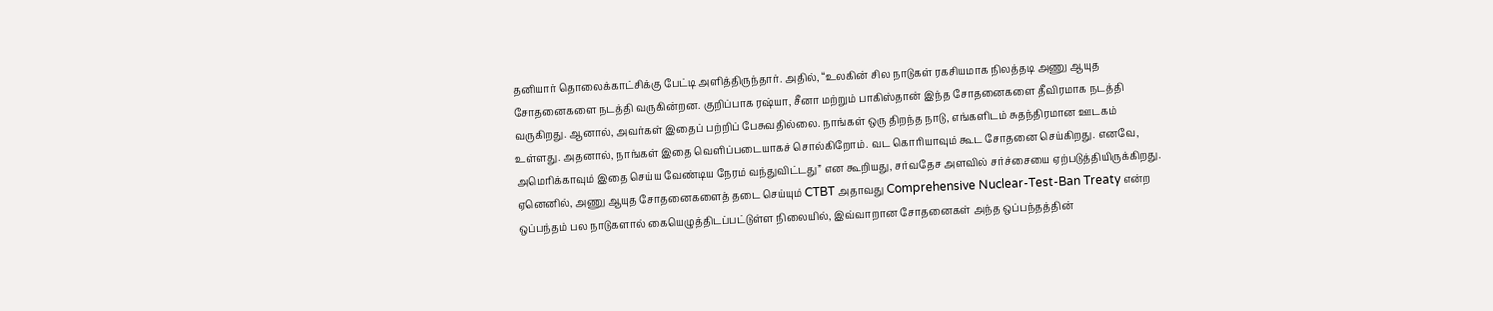தனியார் தொலைக்காட்சிக்கு பேட்டி அளித்திருந்தார். அதில், “உலகின் சில நாடுகள் ரகசியமாக நிலத்தடி அணு ஆயுத சோதனைகளை நடத்தி வருகின்றன. குறிப்பாக ரஷ்யா, சீனா மற்றும் பாகிஸ்தான் இந்த சோதனைகளை தீவிரமாக நடத்தி வருகிறது. ஆனால், அவர்கள் இதைப் பற்றிப் பேசுவதில்லை. நாங்கள் ஒரு திறந்த நாடு, எங்களிடம் சுதந்திரமான ஊடகம் உள்ளது. அதனால், நாங்கள் இதை வெளிப்படையாகச் சொல்கிறோம். வட கொரியாவும் கூட சோதனை செய்கிறது. எனவே, அமெரிக்காவும் இதை செய்ய வேண்டிய நேரம் வந்துவிட்டது” என கூறியது, சர்வதேச அளவில் சர்ச்சையை ஏற்படுத்தியிருக்கிறது.
ஏனெனில், அணு ஆயுத சோதனைகளைத் தடை செய்யும் CTBT அதாவது Comprehensive Nuclear-Test-Ban Treaty என்ற ஒப்பந்தம் பல நாடுகளால் கையெழுத்திடப்பட்டுள்ள நிலையில், இவ்வாறான சோதனைகள் அந்த ஒப்பந்தத்தின்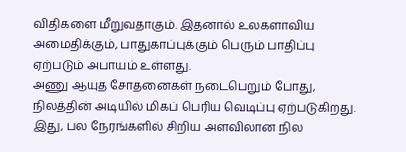விதிகளை மீறுவதாகும். இதனால் உலகளாவிய அமைதிக்கும், பாதுகாப்புக்கும் பெரும் பாதிப்பு ஏற்படும் அபாயம் உள்ளது.
அணு ஆயுத சோதனைகள் நடைபெறும் போது, நிலத்தின் அடியில் மிகப் பெரிய வெடிப்பு ஏற்படுகிறது. இது, பல நேரங்களில் சிறிய அளவிலான நில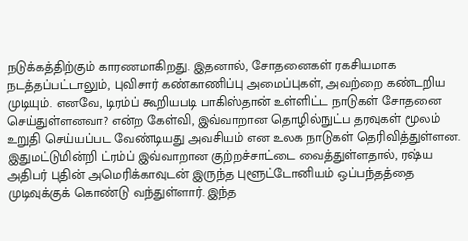நடுக்கத்திற்கும் காரணமாகிறது. இதனால், சோதனைகள் ரகசியமாக நடத்தப்பட்டாலும், புவிசார் கண்காணிப்பு அமைப்புகள், அவற்றை கண்டறிய முடியும். எனவே, டிரம்ப் கூறியபடி பாகிஸ்தான் உள்ளிட்ட நாடுகள் சோதனை செய்துள்ளனவா? என்ற கேள்வி, இவ்வாறான தொழில்நுட்ப தரவுகள் மூலம் உறுதி செய்யப்பட வேண்டியது அவசியம் என உலக நாடுகள் தெரிவித்துள்ளன.
இதுமட்டுமின்றி ட்ரம்ப் இவ்வாறான குற்றச்சாட்டை வைத்துள்ளதால், ரஷ்ய அதிபர் புதின் அமெரிக்காவுடன் இருந்த புளூட்டோனியம் ஒப்பந்தத்தை முடிவுக்குக் கொண்டு வந்துள்ளார். இந்த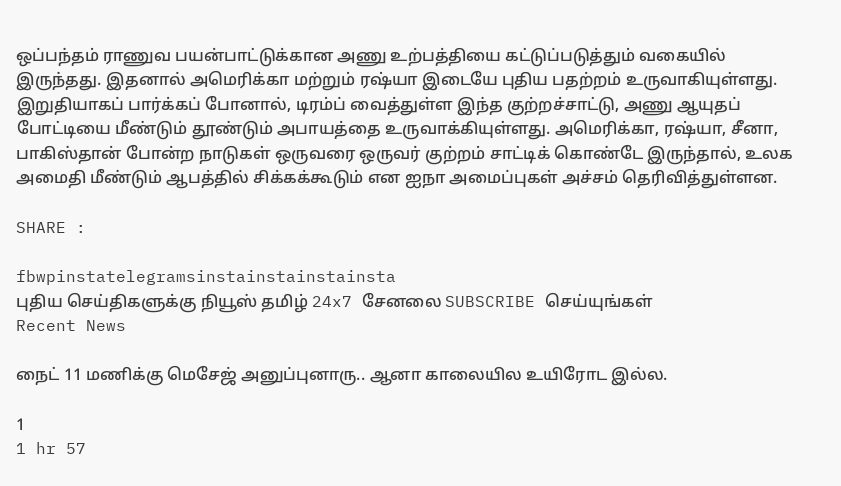ஒப்பந்தம் ராணுவ பயன்பாட்டுக்கான அணு உற்பத்தியை கட்டுப்படுத்தும் வகையில் இருந்தது. இதனால் அமெரிக்கா மற்றும் ரஷ்யா இடையே புதிய பதற்றம் உருவாகியுள்ளது.
இறுதியாகப் பார்க்கப் போனால், டிரம்ப் வைத்துள்ள இந்த குற்றச்சாட்டு, அணு ஆயுதப் போட்டியை மீண்டும் தூண்டும் அபாயத்தை உருவாக்கியுள்ளது. அமெரிக்கா, ரஷ்யா, சீனா, பாகிஸ்தான் போன்ற நாடுகள் ஒருவரை ஒருவர் குற்றம் சாட்டிக் கொண்டே இருந்தால், உலக அமைதி மீண்டும் ஆபத்தில் சிக்கக்கூடும் என ஐநா அமைப்புகள் அச்சம் தெரிவித்துள்ளன.

SHARE :

fbwpinstatelegramsinstainstainstainsta
புதிய செய்திகளுக்கு நியூஸ் தமிழ் 24x7 சேனலை SUBSCRIBE செய்யுங்கள்
Recent News

நைட் 11 மணிக்கு மெசேஜ் அனுப்புனாரு.. ஆனா காலையில உயிரோட இல்ல.

1
1 hr 57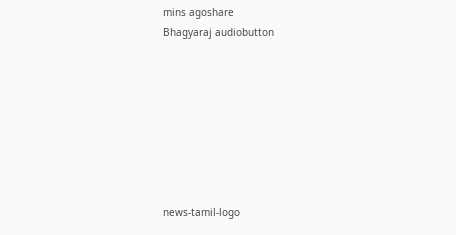mins agoshare
Bhagyaraj audiobutton








news-tamil-logo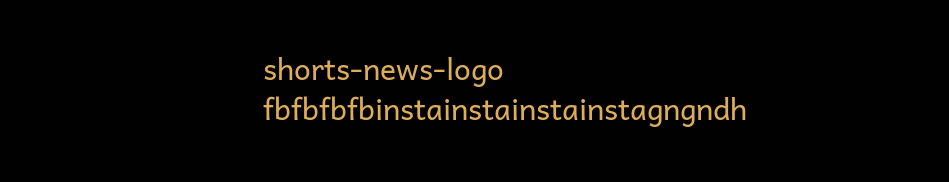shorts-news-logo
fbfbfbfbinstainstainstainstagngndh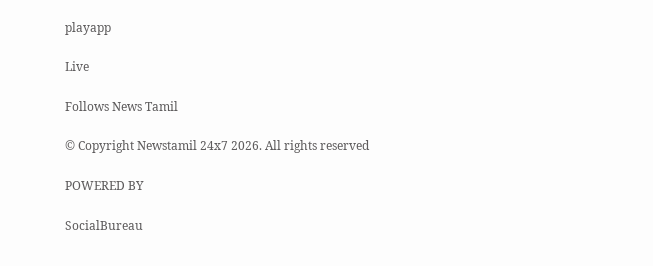playapp

Live

Follows News Tamil

© Copyright Newstamil 24x7 2026. All rights reserved

POWERED BY

SocialBureau